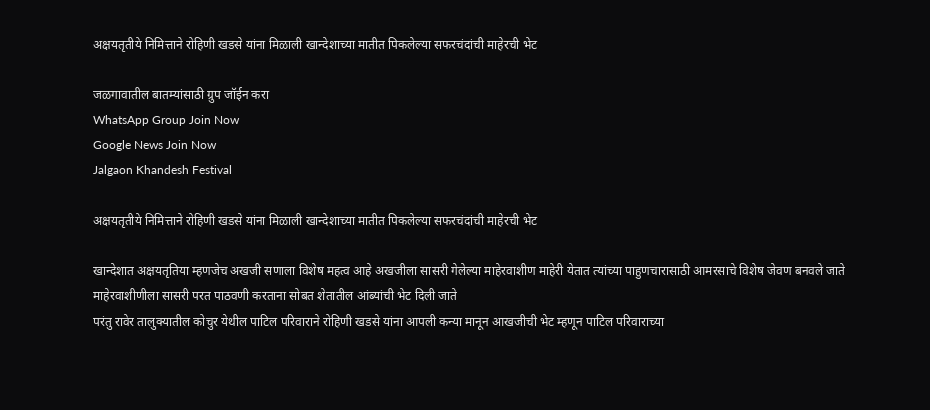अक्षयतृतीये निमित्ताने रोहिणी खडसे यांना मिळाली खान्देशाच्या मातीत पिकलेल्या सफरचंदांची माहेरची भेट

जळगावातील बातम्यांसाठी ग्रुप जॉईन करा
WhatsApp Group Join Now
Google News Join Now
Jalgaon Khandesh Festival

अक्षयतृतीये निमित्ताने रोहिणी खडसे यांना मिळाली खान्देशाच्या मातीत पिकलेल्या सफरचंदांची माहेरची भेट

खान्देशात अक्षयतृतिया म्हणजेच अखजी सणाला विशेष महत्व आहे अखजीला सासरी गेलेल्या माहेरवाशीण माहेरी येतात त्यांच्या पाहुणचारासाठी आमरसाचे विशेष जेवण बनवले जाते माहेरवाशीणीला सासरी परत पाठवणी करताना सोबत शेतातील आंब्यांची भेट दिली जाते
परंतु रावेर तालुक्यातील कोचुर येथील पाटिल परिवाराने रोहिणी खडसे यांना आपली कन्या मानून आखजीची भेट म्हणून पाटिल परिवाराच्या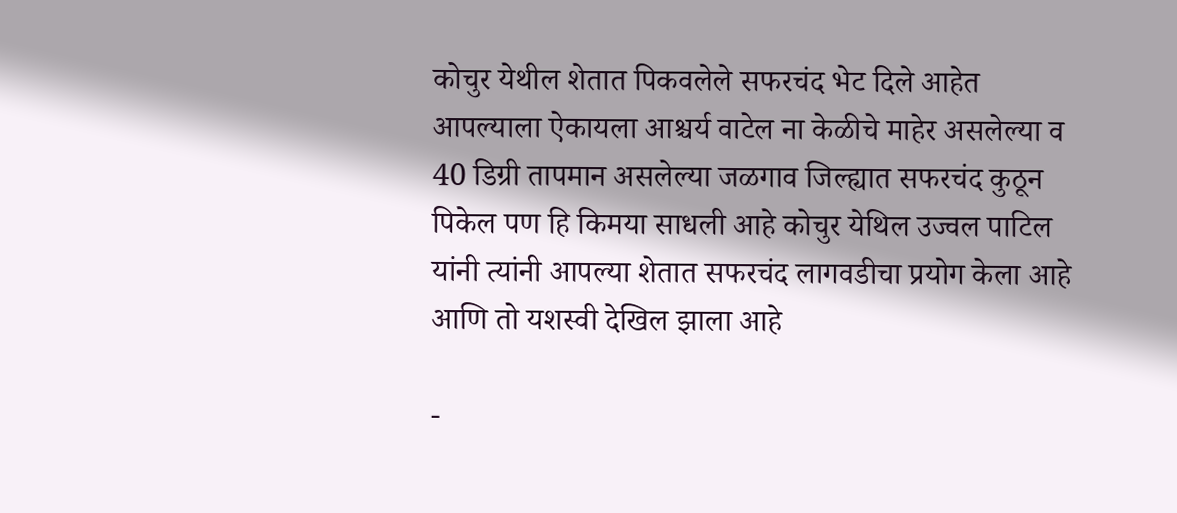कोचुर येथील शेतात पिकवलेले सफरचंद भेट दिले आहेत आपल्याला ऐकायला आश्चर्य वाटेल ना केळीचे माहेर असलेल्या व 40 डिग्री तापमान असलेल्या जळगाव जिल्ह्यात सफरचंद कुठून पिकेल पण हि किमया साधली आहे कोचुर येथिल उज्वल पाटिल यांनी त्यांनी आपल्या शेतात सफरचंद लागवडीचा प्रयोग केला आहे आणि तो यशस्वी देखिल झाला आहे

-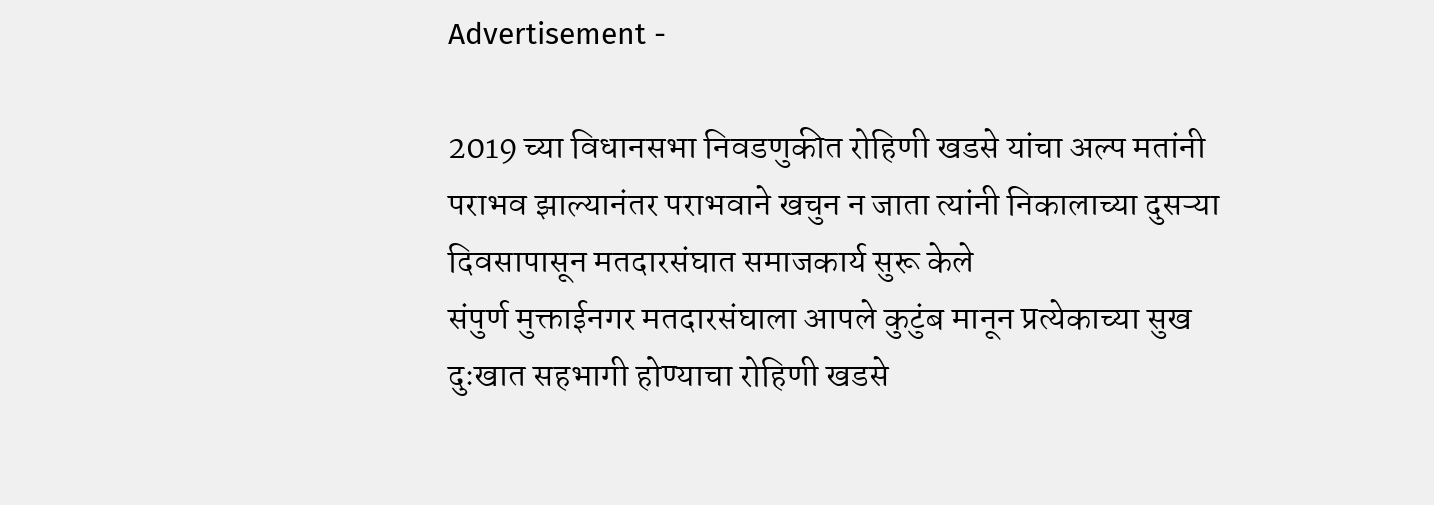Advertisement -

2019 च्या विधानसभा निवडणुकीत रोहिणी खडसे यांचा अल्प मतांनी पराभव झाल्यानंतर पराभवाने खचुन न जाता त्यांनी निकालाच्या दुसऱ्या दिवसापासून मतदारसंघात समाजकार्य सुरू केले
संपुर्ण मुक्ताईनगर मतदारसंघाला आपले कुटुंब मानून प्रत्येकाच्या सुख दुःखात सहभागी होण्याचा रोहिणी खडसे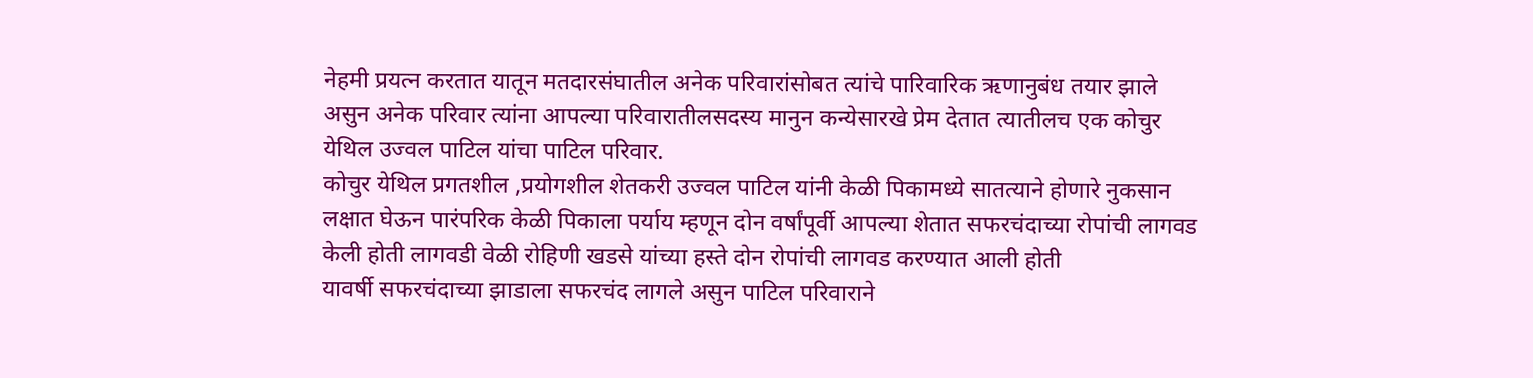नेहमी प्रयत्न करतात यातून मतदारसंघातील अनेक परिवारांसोबत त्यांचे पारिवारिक ऋणानुबंध तयार झाले असुन अनेक परिवार त्यांना आपल्या परिवारातीलसदस्य मानुन कन्येसारखे प्रेम देतात त्यातीलच एक कोचुर येथिल उज्वल पाटिल यांचा पाटिल परिवार.
कोचुर येथिल प्रगतशील ,प्रयोगशील शेतकरी उज्वल पाटिल यांनी केळी पिकामध्ये सातत्याने होणारे नुकसान लक्षात घेऊन पारंपरिक केळी पिकाला पर्याय म्हणून दोन वर्षांपूर्वी आपल्या शेतात सफरचंदाच्या रोपांची लागवड केली होती लागवडी वेळी रोहिणी खडसे यांच्या हस्ते दोन रोपांची लागवड करण्यात आली होती
यावर्षी सफरचंदाच्या झाडाला सफरचंद लागले असुन पाटिल परिवाराने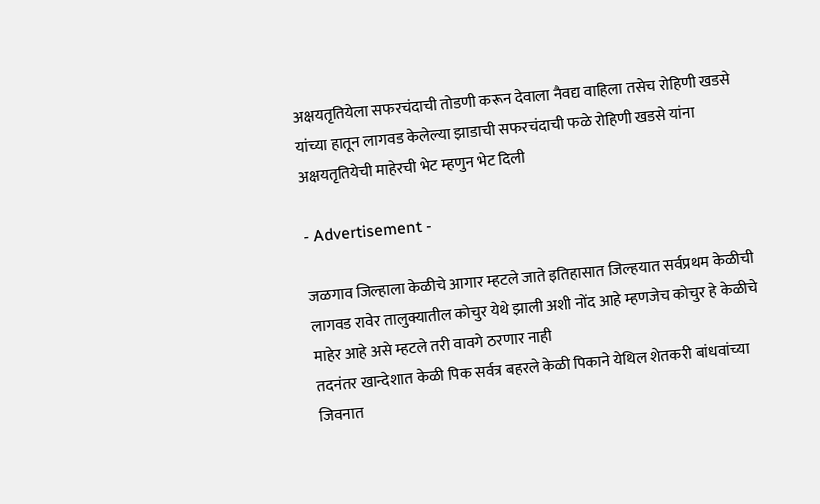अक्षयतृतियेला सफरचंदाची तोडणी करून देवाला नैवद्य वाहिला तसेच रोहिणी खडसे यांच्या हातून लागवड केलेल्या झाडाची सफरचंदाची फळे रोहिणी खडसे यांना अक्षयतृतियेची माहेरची भेट म्हणुन भेट दिली

- Advertisement -

जळगाव जिल्हाला केळीचे आगार म्हटले जाते इतिहासात जिल्हयात सर्वप्रथम केळीची लागवड रावेर तालुक्यातील कोचुर येथे झाली अशी नोंद आहे म्हणजेच कोचुर हे केळीचे माहेर आहे असे म्हटले तरी वावगे ठरणार नाही
तदनंतर खान्देशात केळी पिक सर्वत्र बहरले केळी पिकाने येथिल शेतकरी बांधवांच्या जिवनात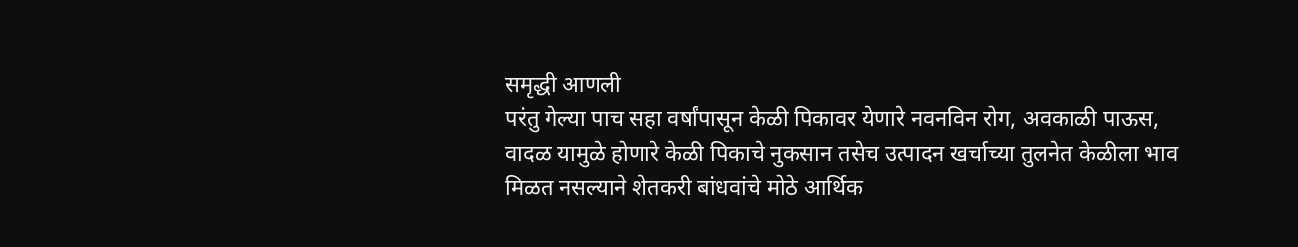समृद्धी आणली
परंतु गेल्या पाच सहा वर्षांपासून केळी पिकावर येणारे नवनविन रोग, अवकाळी पाऊस, वादळ यामुळे होणारे केळी पिकाचे नुकसान तसेच उत्पादन खर्चाच्या तुलनेत केळीला भाव मिळत नसल्याने शेतकरी बांधवांचे मोठे आर्थिक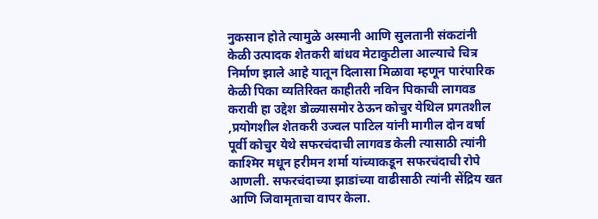नुकसान होते त्यामुळे अस्मानी आणि सुलतानी संकटांनी केळी उत्पादक शेतकरी बांधव मेटाकुटीला आल्याचे चित्र निर्माण झाले आहे यातून दिलासा मिळावा म्हणून पारंपारिक केळी पिका व्यतिरिक्त काहीतरी नविन पिकाची लागवड करावी हा उद्देश डोळ्यासमोर ठेऊन कोचुर येथिल प्रगतशील ,प्रयोगशील शेतकरी उज्वल पाटिल यांनी मागील दोन वर्षा पूर्वी कोचुर येथे सफरचंदाची लागवड केली त्यासाठी त्यांनी काश्मिर मधून हरीमन शर्मा यांच्याकडून सफरचंदाची रोपे आणली. सफरचंदाच्या झाडांच्या वाढीसाठी त्यांनी सेंद्रिय खत आणि जिवामृताचा वापर केला.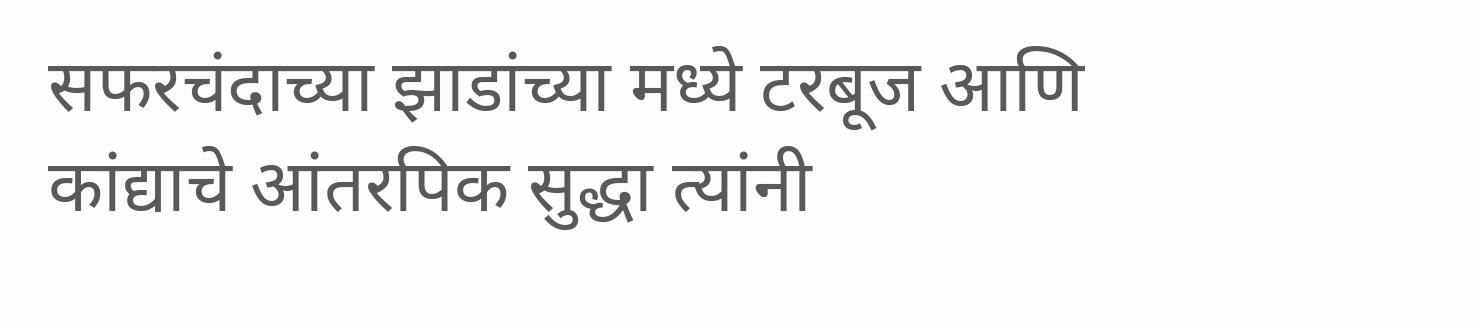सफरचंदाच्या झाडांच्या मध्ये टरबूज आणि कांद्याचे आंतरपिक सुद्धा त्यांनी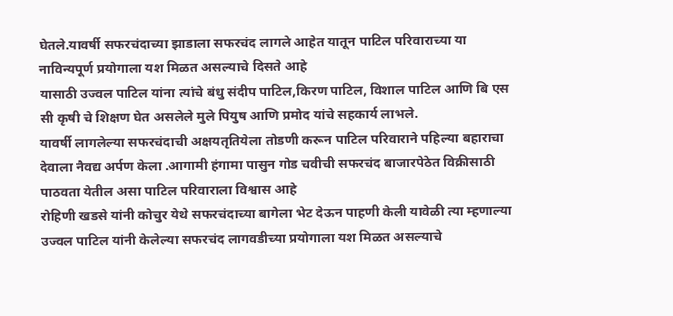घेतले.यावर्षी सफरचंदाच्या झाडाला सफरचंद लागले आहेत यातून पाटिल परिवाराच्या या नाविन्यपूर्ण प्रयोगाला यश मिळत असल्याचे दिसते आहे
यासाठी उज्वल पाटिल यांना त्यांचे बंधु संदीप पाटिल,किरण पाटिल, विशाल पाटिल आणि बि एस सी कृषी चे शिक्षण घेत असलेले मुले पियुष आणि प्रमोद यांचे सहकार्य लाभले.
यावर्षी लागलेल्या सफरचंदाची अक्षयतृतियेला तोडणी करून पाटिल परिवाराने पहिल्या बहाराचा देवाला नैवद्य अर्पण केला .आगामी हंगामा पासुन गोड चवीची सफरचंद बाजारपेठेत विक्रीसाठी पाठवता येतील असा पाटिल परिवाराला विश्वास आहे
रोहिणी खडसे यांनी कोचुर येथे सफरचंदाच्या बागेला भेट देऊन पाहणी केली यावेळी त्या म्हणाल्या उज्वल पाटिल यांनी केलेल्या सफरचंद लागवडीच्या प्रयोगाला यश मिळत असल्याचे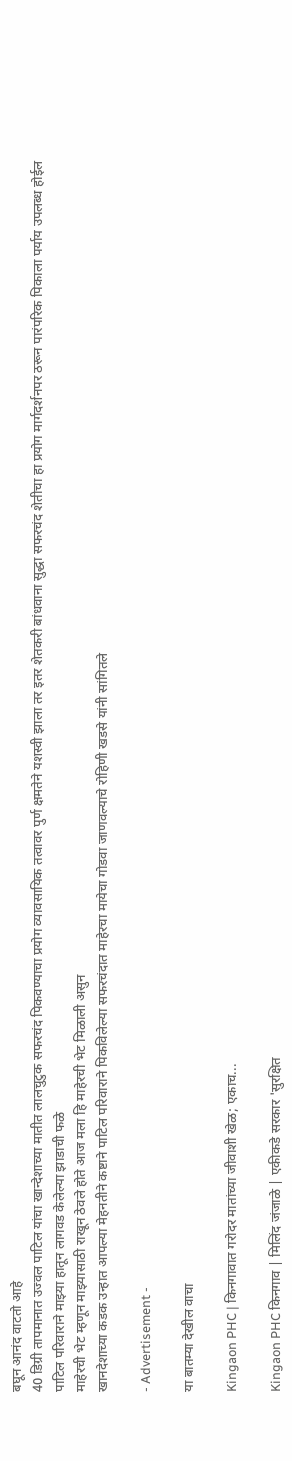बघून आनंद वाटतो आहे
40 डिग्री तापमानात उज्वल पाटिल यांचा खान्देशाच्या मातीत लालचुटुक सफरचंद पिकवण्याचा प्रयोग व्यावसायिक तत्वावर पुर्ण क्षमतेने यशस्वी झाला तर इतर शेतकरी बांधवाना सुद्धा सफरचंद शेतीचा हा प्रयोग मार्गदर्शनपर ठरून पारंपरिक पिकाला पर्याय उपलब्ध होईल
पाटिल परिवाराने माझ्या हातून लागवड केलेल्या झाडाची फळे
माहेरची भेट म्हणून माझ्यासाठी राखून ठेवले होते आज मला हि माहेरची भेट मिळाली असुन
खानदेशाच्या कडक उन्हात आपल्या मेहनतीने कष्टाने पाटिल परिवाराने पिकविलेल्या सफरचंदात माहेरचा मायेचा गोडवा जाणवल्याचे रोहिणी खडसे यांनी सांगितले

- Advertisement -

या बातम्या देखील वाचा

Kingaon PHC | किनगावात गरोदर मातांच्या जीवाशी खेळ; एकाच...

Kingaon PHC किनगाव | मिलिंद जंजाळे | एकीकडे सरकार 'सुरक्षित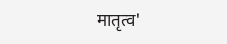मातृत्व'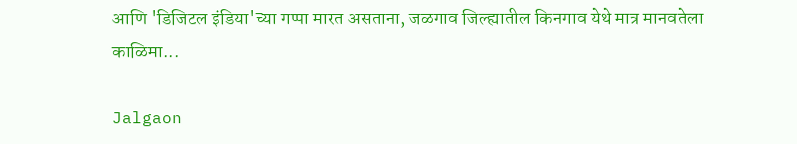आणि 'डिजिटल इंडिया'च्या गप्पा मारत असताना, जळगाव जिल्ह्यातील किनगाव येथे मात्र मानवतेला काळिमा...

Jalgaon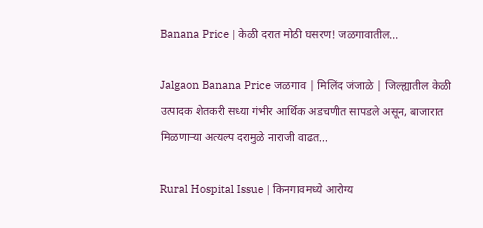Banana Price | केळी दरात मोठी घसरण! जळगावातील...

Jalgaon Banana Price जळगाव | मिलिंद जंजाळे | जिल्ह्यातील केळी उत्पादक शेतकरी सध्या गंभीर आर्थिक अडचणीत सापडले असून, बाजारात मिळणाऱ्या अत्यल्प दरामुळे नाराजी वाढत...

Rural Hospital Issue | किनगावमध्ये आरोग्य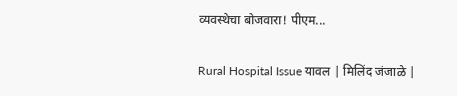व्यवस्थेचा बोजवारा! पीएम...

Rural Hospital Issue यावल | मिलिंद जंजाळे |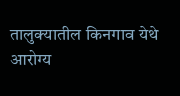तालुक्यातील किनगाव येथे आरोग्य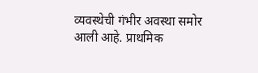व्यवस्थेची गंभीर अवस्था समोर आली आहे. प्राथमिक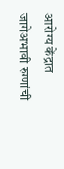आरोग्य केंद्रात जागेअभावी रुग्णांची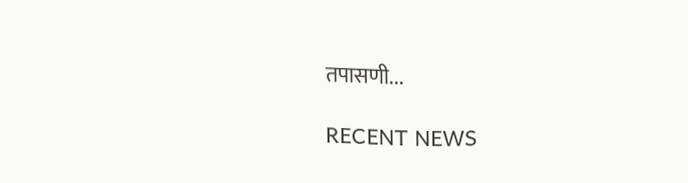तपासणी...

RECENT NEWS